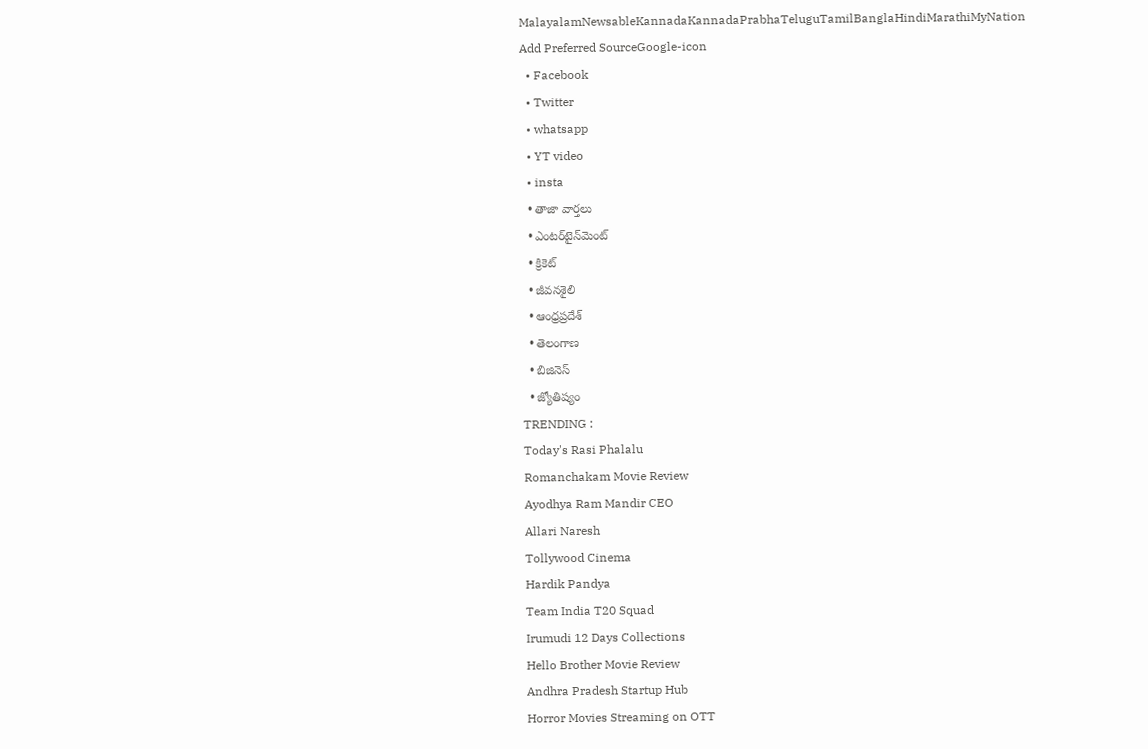MalayalamNewsableKannadaKannadaPrabhaTeluguTamilBanglaHindiMarathiMyNation
Add Preferred SourceGoogle-icon
  • Facebook
  • Twitter
  • whatsapp
  • YT video
  • insta
  • తాజా వార్తలు
  • ఎంటర్‌టైన్‌మెంట్
  • క్రికెట్
  • జీవనశైలి
  • ఆంధ్రప్రదేశ్
  • తెలంగాణ
  • బిజినెస్
  • జ్యోతిష్యం
TRENDING :
Today's Rasi Phalalu
Romanchakam Movie Review
Ayodhya Ram Mandir CEO
Allari Naresh
Tollywood Cinema
Hardik Pandya
Team India T20 Squad
Irumudi 12 Days Collections
Hello Brother Movie Review
Andhra Pradesh Startup Hub
Horror Movies Streaming on OTT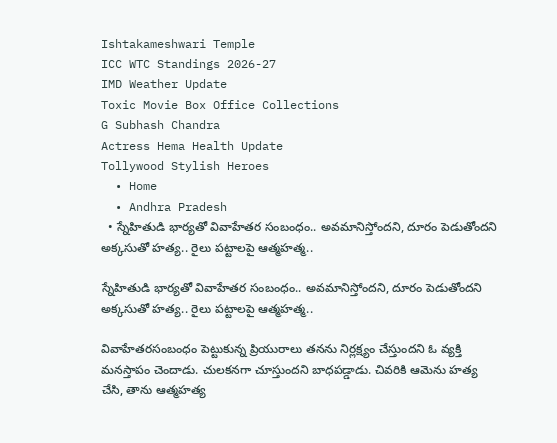Ishtakameshwari Temple
ICC WTC Standings 2026-27
IMD Weather Update
Toxic Movie Box Office Collections
G Subhash Chandra
Actress Hema Health Update
Tollywood Stylish Heroes
  • Home
  • Andhra Pradesh
  • స్నేహితుడి భార్యతో వివాహేతర సంబంధం.. అవమానిస్తోందని, దూరం పెడుతోందని అక్కసుతో హత్య.. రైలు పట్టాలపై ఆత్మహత్మ..

స్నేహితుడి భార్యతో వివాహేతర సంబంధం.. అవమానిస్తోందని, దూరం పెడుతోందని అక్కసుతో హత్య.. రైలు పట్టాలపై ఆత్మహత్మ..

వివాహేతరసంబంధం పెట్టుకున్న ప్రియురాలు తనను నిర్లక్ష్యం చేస్తుందని ఓ వ్యక్తి మనస్తాపం చెందాడు. చులకనగా చూస్తుందని బాధపడ్డాడు. చివరికి ఆమెను హత్య చేసి, తాను ఆత్మహత్య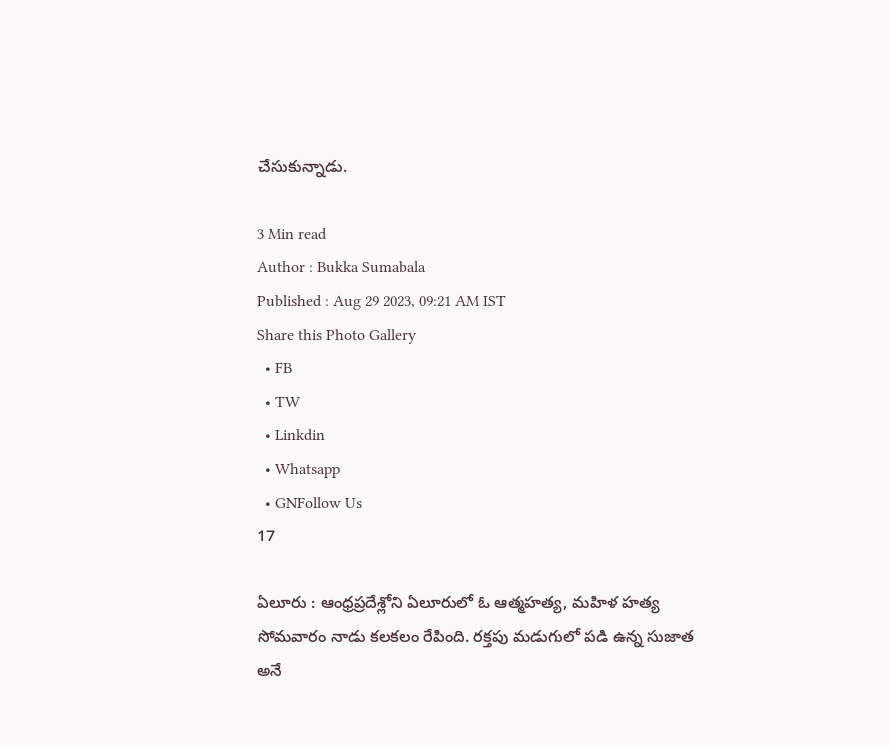చేసుకున్నాడు.

3 Min read
Author : Bukka Sumabala
Published : Aug 29 2023, 09:21 AM IST
Share this Photo Gallery
  • FB
  • TW
  • Linkdin
  • Whatsapp
  • GNFollow Us
17

ఏలూరు : ఆంధ్రప్రదేశ్లోని ఏలూరులో ఓ ఆత్మహత్య, మహిళ హత్య సోమవారం నాడు కలకలం రేపింది. రక్తపు మడుగులో పడి ఉన్న సుజాత అనే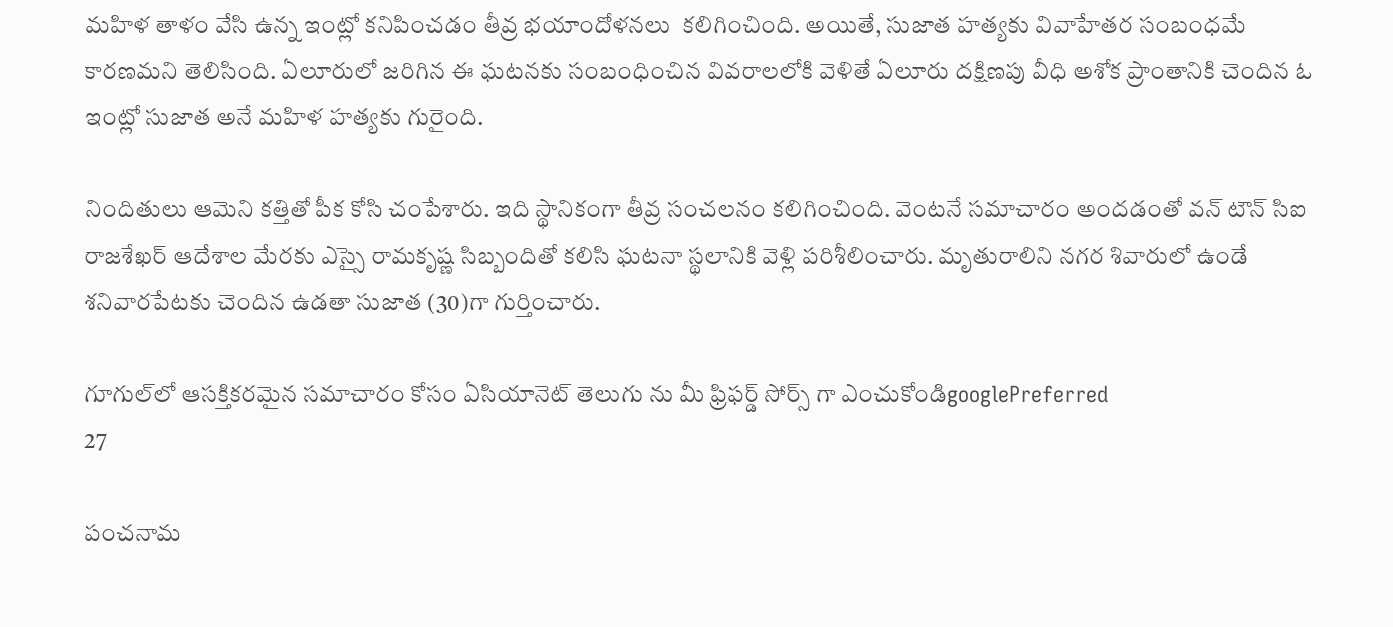మహిళ తాళం వేసి ఉన్న ఇంట్లో కనిపించడం తీవ్ర భయాందోళనలు  కలిగించింది. అయితే, సుజాత హత్యకు వివాహేతర సంబంధమే కారణమని తెలిసింది. ఏలూరులో జరిగిన ఈ ఘటనకు సంబంధించిన వివరాలలోకి వెళితే ఏలూరు దక్షిణపు వీధి అశోక ప్రాంతానికి చెందిన ఓ ఇంట్లో సుజాత అనే మహిళ హత్యకు గురైంది.

నిందితులు ఆమెని కత్తితో పీక కోసి చంపేశారు. ఇది స్థానికంగా తీవ్ర సంచలనం కలిగించింది. వెంటనే సమాచారం అందడంతో వన్ టౌన్ సిఐ రాజశేఖర్ ఆదేశాల మేరకు ఎస్సై రామకృష్ణ సిబ్బందితో కలిసి ఘటనా స్థలానికి వెళ్లి పరిశీలించారు. మృతురాలిని నగర శివారులో ఉండే శనివారపేటకు చెందిన ఉడతా సుజాత (30)గా గుర్తించారు.

గూగుల్‌లో ఆసక్తికరమైన సమాచారం కోసం ఏసియానెట్ తెలుగు ను మీ ఫ్రిఫర్డ్ సోర్స్ గా ఎంచుకోండిgooglePreferred
27

పంచనామ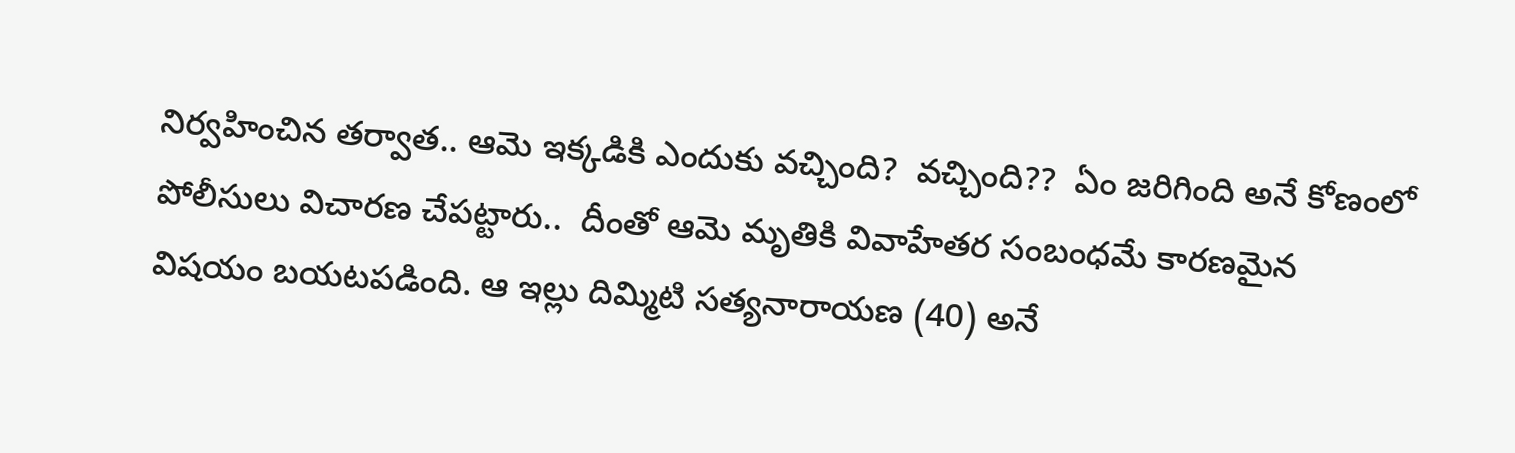నిర్వహించిన తర్వాత.. ఆమె ఇక్కడికి ఎందుకు వచ్చింది?  వచ్చింది??  ఏం జరిగింది అనే కోణంలో పోలీసులు విచారణ చేపట్టారు..  దీంతో ఆమె మృతికి వివాహేతర సంబంధమే కారణమైన విషయం బయటపడింది. ఆ ఇల్లు దిమ్మిటి సత్యనారాయణ (40) అనే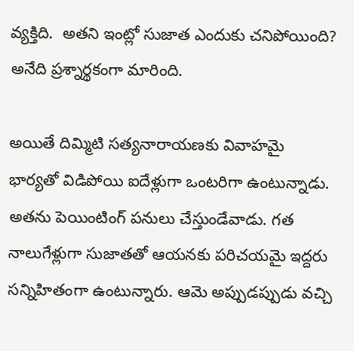వ్యక్తిది.  అతని ఇంట్లో సుజాత ఎందుకు చనిపోయింది? అనేది ప్రశ్నార్థకంగా మారింది.

అయితే దిమ్మిటి సత్యనారాయణకు వివాహమై భార్యతో విడిపోయి ఐదేళ్లుగా ఒంటరిగా ఉంటున్నాడు. అతను పెయింటింగ్ పనులు చేస్తుండేవాడు. గత నాలుగేళ్లుగా సుజాతతో ఆయనకు పరిచయమై ఇద్దరు సన్నిహితంగా ఉంటున్నారు. ఆమె అప్పుడప్పుడు వచ్చి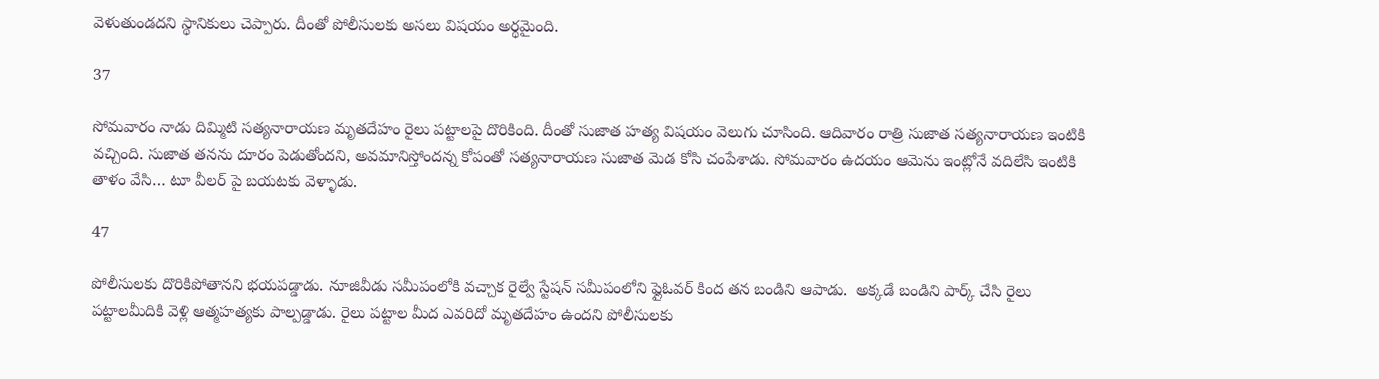వెళుతుండదని స్థానికులు చెప్పారు. దీంతో పోలీసులకు అసలు విషయం అర్థమైంది.

37

సోమవారం నాడు దిమ్మిటి సత్యనారాయణ మృతదేహం రైలు పట్టాలపై దొరికింది. దీంతో సుజాత హత్య విషయం వెలుగు చూసింది. ఆదివారం రాత్రి సుజాత సత్యనారాయణ ఇంటికి వచ్చింది. సుజాత తనను దూరం పెడుతోందని, అవమానిస్తోందన్న కోపంతో సత్యనారాయణ సుజాత మెడ కోసి చంపేశాడు. సోమవారం ఉదయం ఆమెను ఇంట్లోనే వదిలేసి ఇంటికి తాళం వేసి… టూ వీలర్ పై బయటకు వెళ్ళాడు.

47

పోలీసులకు దొరికిపోతానని భయపడ్డాడు. నూజివీడు సమీపంలోకి వచ్చాక రైల్వే స్టేషన్ సమీపంలోని ఫ్లైఓవర్ కింద తన బండిని ఆపాడు.  అక్కడే బండిని పార్క్ చేసి రైలు పట్టాలమీదికి వెళ్లి ఆత్మహత్యకు పాల్పడ్డాడు. రైలు పట్టాల మీద ఎవరిదో మృతదేహం ఉందని పోలీసులకు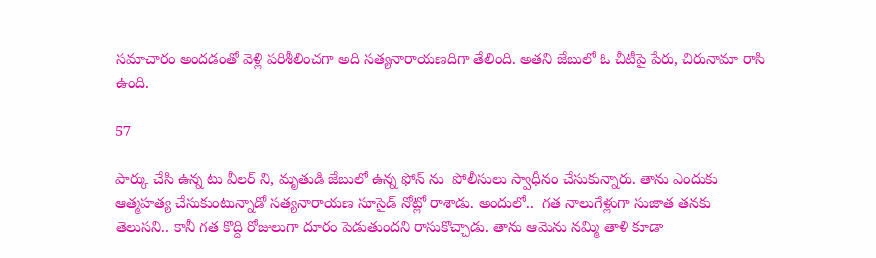సమాచారం అందడంతో వెళ్లి పరిశీలించగా అది సత్యనారాయణదిగా తేలింది. అతని జేబులో ఓ చీటీపై పేరు, చిరునామా రాసి ఉంది.

57

పార్కు చేసి ఉన్న టు వీలర్ ని, మృతుడి జేబులో ఉన్న ఫోన్ ను  పోలీసులు స్వాధీనం చేసుకున్నారు. తాను ఎందుకు ఆత్మహత్య చేసుకుంటున్నాడో సత్యనారాయణ సూసైడ్ నోట్లో రాశాడు. అందులో..  గత నాలుగేళ్లుగా సుజాత తనకు తెలుసని.. కానీ గత కొద్ది రోజులుగా దూరం పెడుతుందని రాసుకొచ్చాడు. తాను ఆమెను నమ్మి తాళి కూడా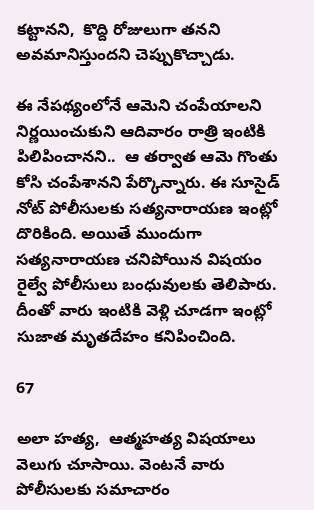కట్టానని,  కొద్ది రోజులుగా తనని అవమానిస్తుందని చెప్పుకొచ్చాడు.

ఈ నేపథ్యంలోనే ఆమెని చంపేయాలని నిర్ణయించుకుని ఆదివారం రాత్రి ఇంటికి పిలిపించానని..  ఆ తర్వాత ఆమె గొంతు కోసి చంపేశానని పేర్కొన్నారు. ఈ సూసైడ్ నోట్ పోలీసులకు సత్యనారాయణ ఇంట్లో దొరికింది. అయితే ముందుగా సత్యనారాయణ చనిపోయిన విషయం రైల్వే పోలీసులు బంధువులకు తెలిపారు. దీంతో వారు ఇంటికి వెళ్లి చూడగా ఇంట్లో సుజాత మృతదేహం కనిపించింది.

67

అలా హత్య,  ఆత్మహత్య విషయాలు వెలుగు చూసాయి. వెంటనే వారు పోలీసులకు సమాచారం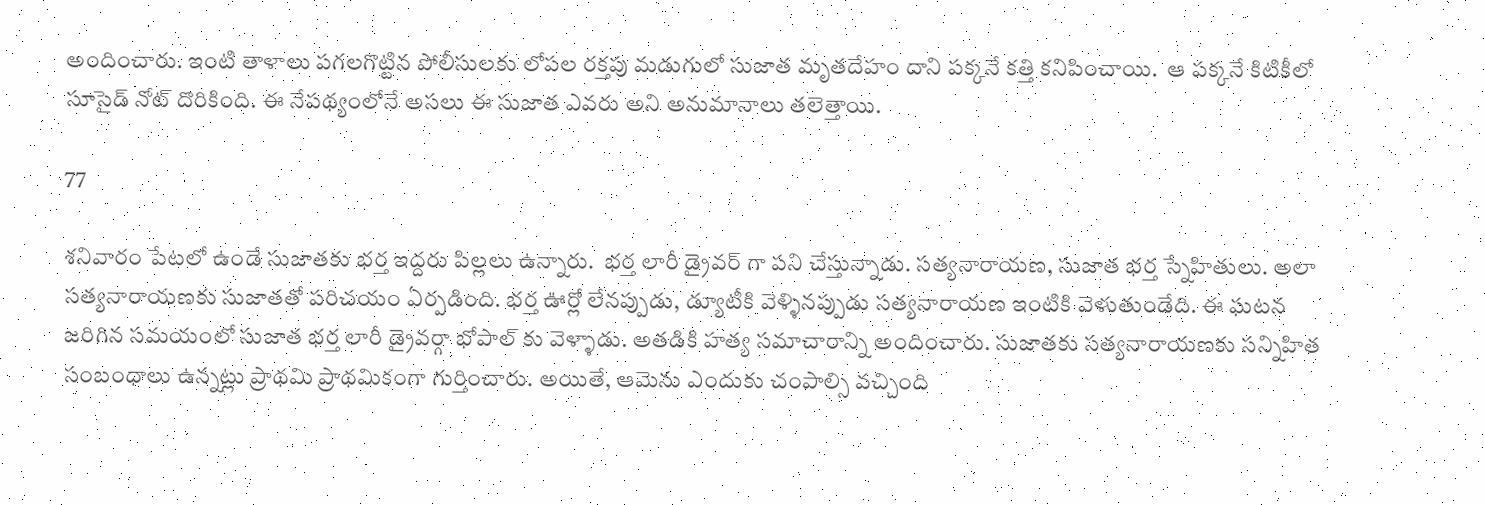అందించారు. ఇంటి తాళాలు పగలగొట్టిన పోలీసులకు లోపల రక్తపు మడుగులో సుజాత మృతదేహం దాని పక్కనే కత్తి కనిపించాయి.  ఆ పక్కనే కిటికీలో సూసైడ్ నోట్ దొరికింది. ఈ నేపథ్యంలోనే అసలు ఈ సుజాత ఎవరు అని అనుమానాలు తలెత్తాయి.

77

శనివారం పేటలో ఉండే సుజాతకు భర్త ఇద్దరు పిల్లలు ఉన్నారు.  భర్త లారీ డ్రైవర్ గా పని చేస్తున్నాడు. సత్యనారాయణ, సుజాత భర్త స్నేహితులు. అలా సత్యనారాయణకు సుజాతతో పరిచయం ఏర్పడింది. భర్త ఊర్లో లేనప్పుడు, డ్యూటీకి వెళ్ళినప్పుడు సత్యనారాయణ ఇంటికి వెళుతుండేది. ఈ ఘటన జరిగిన సమయంలో సుజాత భర్త లారీ డ్రైవర్గా భోపాల్ కు వెళ్ళాడు. అతడికి హత్య సమాచారాన్ని అందించారు. సుజాతకు సత్యనారాయణకు సన్నిహిత సంబంధాలు ఉన్నట్లు ప్రాథమి ప్రాథమికంగా గుర్తించారు. అయితే, ఆమెను ఎందుకు చంపాల్సి వచ్చింది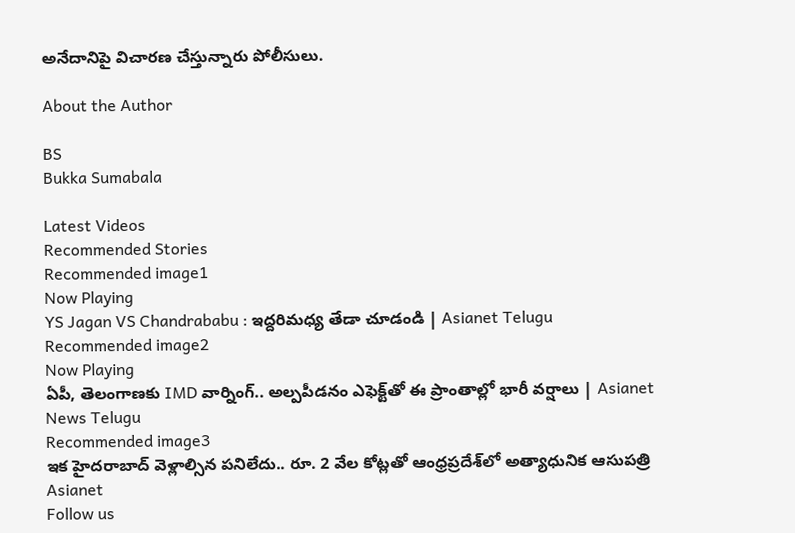అనేదానిపై విచారణ చేస్తున్నారు పోలీసులు.

About the Author

BS
Bukka Sumabala

Latest Videos
Recommended Stories
Recommended image1
Now Playing
YS Jagan VS Chandrababu : ఇద్దరిమధ్య తేడా చూడండి | Asianet Telugu
Recommended image2
Now Playing
ఏపీ, తెలంగాణకు IMD వార్నింగ్.. అల్పపీడనం ఎఫెక్ట్‌తో ఈ ప్రాంతాల్లో భారీ వర్షాలు | Asianet News Telugu
Recommended image3
ఇక హైద‌రాబాద్ వెళ్లాల్సిన ప‌నిలేదు.. రూ. 2 వేల కోట్ల‌తో ఆంధ్ర‌ప్ర‌దేశ్‌లో అత్యాధునిక ఆసుప‌త్రి
Asianet
Follow us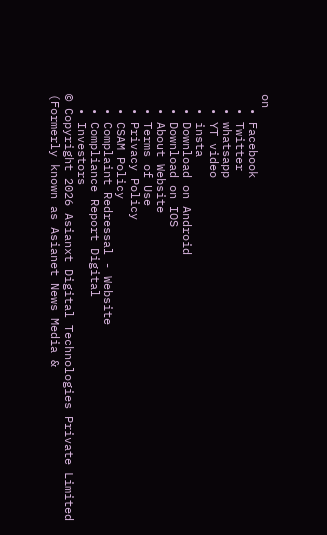on
  • Facebook
  • Twitter
  • whatsapp
  • YT video
  • insta
  • Download on Android
  • Download on IOS
  • About Website
  • Terms of Use
  • Privacy Policy
  • CSAM Policy
  • Complaint Redressal - Website
  • Compliance Report Digital
  • Investors
© Copyright 2026 Asianxt Digital Technologies Private Limited (Formerly known as Asianet News Media &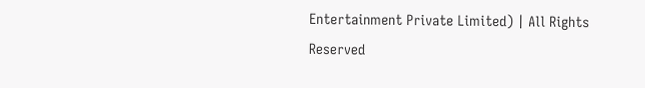Entertainment Private Limited) | All Rights Reserved